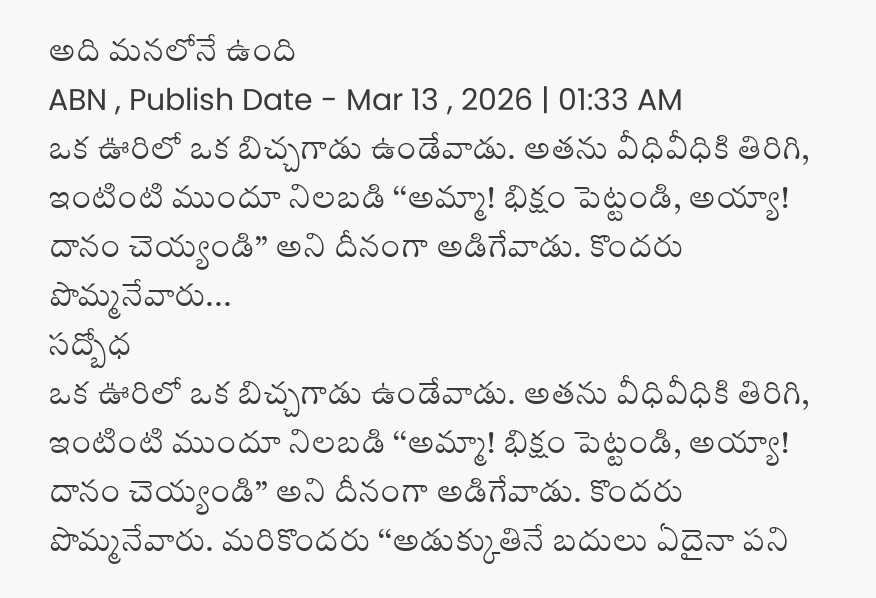అది మనలోనే ఉంది
ABN , Publish Date - Mar 13 , 2026 | 01:33 AM
ఒక ఊరిలో ఒక బిచ్చగాడు ఉండేవాడు. అతను వీధివీధికి తిరిగి, ఇంటింటి ముందూ నిలబడి ‘‘అమ్మా! భిక్షం పెట్టండి, అయ్యా! దానం చెయ్యండి’’ అని దీనంగా అడిగేవాడు. కొందరు పొమ్మనేవారు...
సద్బోధ
ఒక ఊరిలో ఒక బిచ్చగాడు ఉండేవాడు. అతను వీధివీధికి తిరిగి, ఇంటింటి ముందూ నిలబడి ‘‘అమ్మా! భిక్షం పెట్టండి, అయ్యా! దానం చెయ్యండి’’ అని దీనంగా అడిగేవాడు. కొందరు పొమ్మనేవారు. మరికొందరు ‘‘అడుక్కుతినే బదులు ఏదైనా పని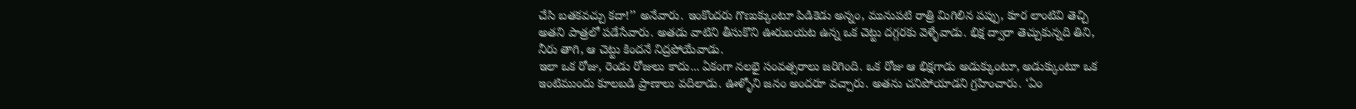చేసి బతకవచ్చు కదా!’’ అనేవారు. ఇంకొందరు గొణుక్కుంటూ పిడికెడు అన్నం, మునుపటి రాత్రి మిగిలిన పప్పు, కూర లాంటివి తెచ్చి అతని పాత్రలో పడేసేవారు. అతడు వాటిని తీసుకొని ఊరుబయట ఉన్న ఒక చెట్టు దగ్గరకు వెళ్ళేవాడు. భిక్ష ద్వారా తెచ్చుకున్నది తిని, నీరు తాగి, ఆ చెట్టు కిందనే నిద్రపోయేవాడు.
ఇలా ఒక రోజు, రెండు రోజులు కాదు... ఏకంగా నలభై సంవత్సరాలు జరిగింది. ఒక రోజు ఆ భిక్షగాడు అడుక్కుంటూ, అడుక్కుంటూ ఒక ఇంటిముందు కూలబడి ప్రాణాలు వదిలాడు. ఊళ్ళోని జనం అందరూ వచ్చారు. అతను చనిపోయాడని గ్రహించారు. ‘ఏం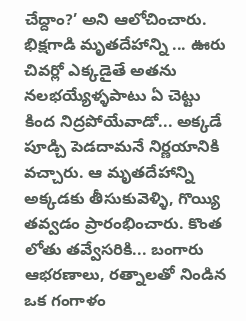చేద్దాం?’ అని ఆలోచించారు. భిక్షగాడి మృతదేహాన్ని ... ఊరు చివర్లో ఎక్కడైతే అతను నలభయ్యేళ్ళపాటు ఏ చెట్టు కింద నిద్రపోయేవాడో... అక్కడే పూడ్చి పెడదామనే నిర్ణయానికి వచ్చారు. ఆ మృతదేహాన్ని అక్కడకు తీసుకువెళ్ళి, గొయ్యి తవ్వడం ప్రారంభించారు. కొంత లోతు తవ్వేసరికి... బంగారు ఆభరణాలు, రత్నాలతో నిండిన ఒక గంగాళం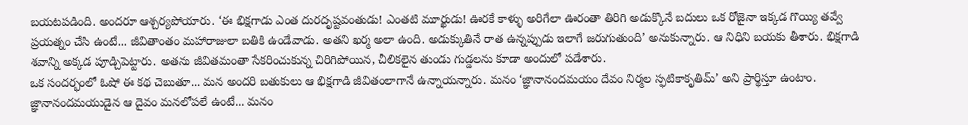బయటపడింది. అందరూ ఆశ్చర్యపోయారు. ‘ఈ భిక్షగాడు ఎంత దురదృష్టవంతుడు! ఎంతటి మూర్ఖుడు! ఊరకే కాళ్ళు అరిగేలా ఊరంతా తిరిగి అడుక్కొనే బదులు ఒక రోజైనా ఇక్కడ గొయ్యి తవ్వే ప్రయత్నం చేసి ఉంటే... జీవితాంతం మహారాజులా బతికి ఉండేవాడు. అతని ఖర్మ అలా ఉంది. అడుక్కుతినే రాత ఉన్నప్పుడు ఇలాగే జరుగుతుంది’ అనుకున్నారు. ఆ నిధిని బయకు తీశారు. భిక్షగాడి శవాన్ని అక్కడ పూడ్చిపెట్టారు. అతను జీవితమంతా సేకరించుకున్న చిరిగిపోయిన, చీలికలైన తుండు గుడ్డలను కూడా అందులో పడేశారు.
ఒక సందర్భంలో ఓషో ఈ కథ చెబుతూ... మన అందరి బతుకులు ఆ భిక్షగాడి జీవితంలాగానే ఉన్నాయన్నారు. మనం ‘జ్ఞానానందమయం దేవం నిర్మల స్ఫటికాకృతిమ్’ అని ప్రార్థిస్తూ ఉంటాం. జ్ఞానానందమయుడైన ఆ దైవం మనలోపలే ఉంటే... మనం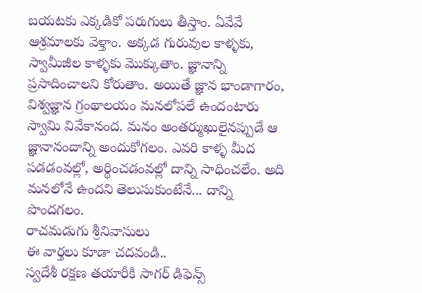బయటకు ఎక్కడికో పరుగులు తీస్తాం. ఏవేవే ఆశ్రమాలకు వెళ్తాం. అక్కడ గురువుల కాళ్ళకు, స్వామీజీల కాళ్ళకు మొక్కుతాం. జ్ఞానాన్ని ప్రసాదించాలని కోరుతాం. అయితే జ్ఞాన భాండాగారం, విశ్వజ్ఞాన గ్రంథాలయం మనలోపలే ఉందంటారు స్వామి వివేకానంద. మనం అంతర్ముఖులైనప్పుడే ఆ జ్ఞానానందాన్ని అందుకోగలం. ఎవరి కాళ్ళ మీద పడడంవల్లో, అర్థించడంవల్లో దాన్ని సాధించలేం. అది మనలోనే ఉందని తెలుసుకుంటేనే... దాన్ని పొందగలం.
రాచమడుగు శ్రీనివాసులు
ఈ వార్తలు కూడా చదవండి..
స్వదేశీ రక్షణ తయారీకి సాగర్ డిఫెన్స్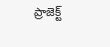ప్రాజెక్ట్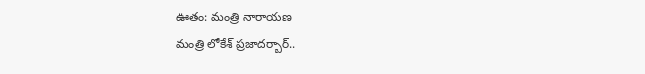ఊతం: మంత్రి నారాయణ
మంత్రి లోకేశ్ ప్రజాదర్బార్..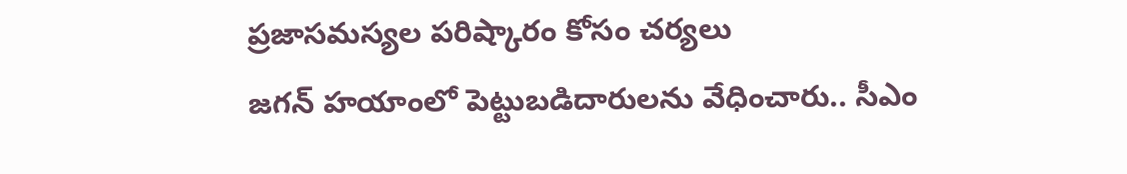ప్రజాసమస్యల పరిష్కారం కోసం చర్యలు
జగన్ హయాంలో పెట్టుబడిదారులను వేధించారు.. సీఎం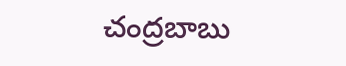చంద్రబాబు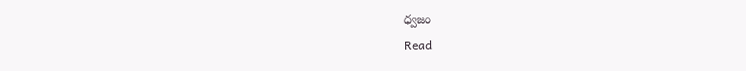ధ్వజం
Read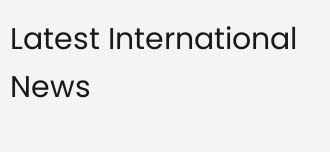Latest International News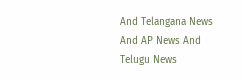And Telangana News And AP News And Telugu News